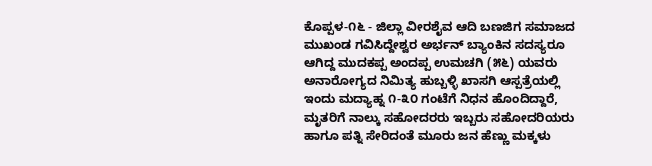ಕೊಪ್ಪಳ-೧೬ - ಜಿಲ್ಲಾ ವೀರಶೈವ ಆದಿ ಬಣಜಿಗ ಸಮಾಜದ ಮುಖಂಡ ಗವಿಸಿದ್ದೇಶ್ವರ ಅರ್ಭನ್ ಬ್ಯಾಂಕಿನ ಸದಸ್ಯರೂ ಆಗಿದ್ದ ಮುದಕಪ್ಪ ಅಂದಪ್ಪ ಉಮಚಗಿ (೫೬) ಯವರು ಅನಾರೋಗ್ಯದ ನಿಮಿತ್ಯ ಹುಬ್ಬಳ್ಳಿ ಖಾಸಗಿ ಆಸ್ಪತ್ರೆಯಲ್ಲಿ ಇಂದು ಮದ್ಯಾಹ್ನ ೧-೩೦ ಗಂಟೆಗೆ ನಿಧನ ಹೊಂದಿದ್ದಾರೆ, ಮೃತರಿಗೆ ನಾಲ್ಕು ಸಹೋದರರು ಇಬ್ಬರು ಸಹೋದರಿಯರು ಹಾಗೂ ಪತ್ನಿ ಸೇರಿದಂತೆ ಮೂರು ಜನ ಹೆಣ್ಣು ಮಕ್ಕಳು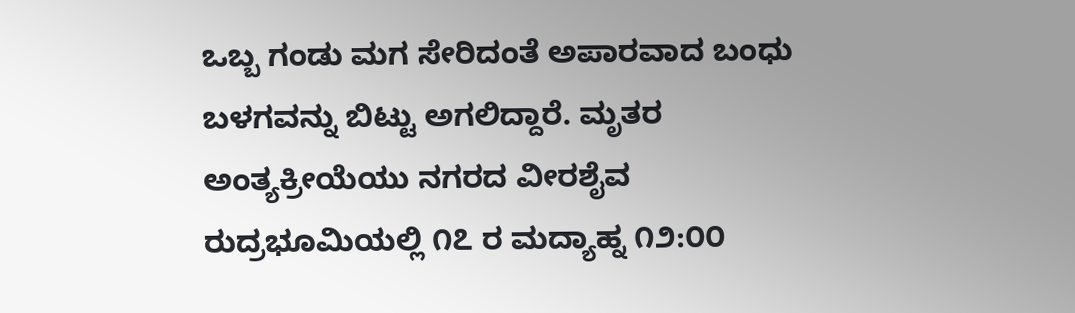ಒಬ್ಬ ಗಂಡು ಮಗ ಸೇರಿದಂತೆ ಅಪಾರವಾದ ಬಂಧು ಬಳಗವನ್ನು ಬಿಟ್ಟು ಅಗಲಿದ್ದಾರೆ. ಮೃತರ ಅಂತ್ಯಕ್ರೀಯೆಯು ನಗರದ ವೀರಶೈವ ರುದ್ರಭೂಮಿಯಲ್ಲಿ ೧೭ ರ ಮದ್ಯಾಹ್ನ ೧೨:೦೦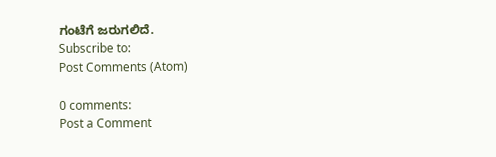ಗಂಟೆಗೆ ಜರುಗಲಿದೆ.
Subscribe to:
Post Comments (Atom)

0 comments:
Post a Comment